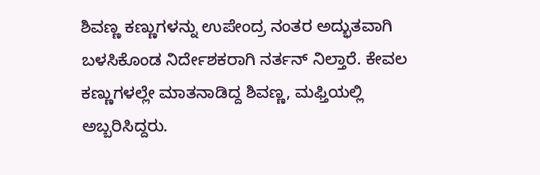ಶಿವಣ್ಣ ಕಣ್ಣುಗಳನ್ನು ಉಪೇಂದ್ರ ನಂತರ ಅದ್ಭುತವಾಗಿ ಬಳಸಿಕೊಂಡ ನಿರ್ದೇಶಕರಾಗಿ ನರ್ತನ್ ನಿಲ್ತಾರೆ. ಕೇವಲ ಕಣ್ಣುಗಳಲ್ಲೇ ಮಾತನಾಡಿದ್ದ ಶಿವಣ್ಣ, ಮಫ್ತಿಯಲ್ಲಿ ಅಬ್ಬರಿಸಿದ್ದರು.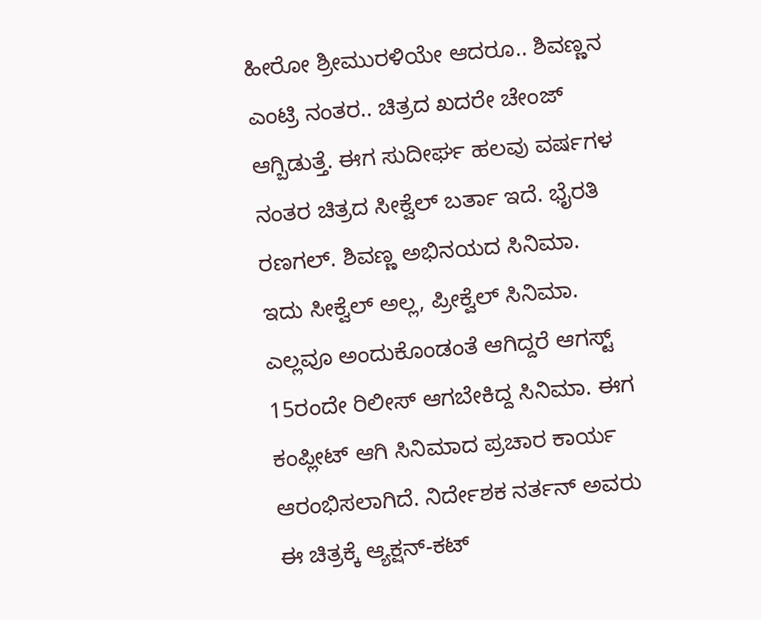ಹೀರೋ ಶ್ರೀಮುರಳಿಯೇ ಆದರೂ.. ಶಿವಣ್ಣನ ಎಂಟ್ರಿ ನಂತರ.. ಚಿತ್ರದ ಖದರೇ ಚೇಂಜ್ ಆಗ್ಬಿಡುತ್ತೆ. ಈಗ ಸುದೀರ್ಘ ಹಲವು ವರ್ಷಗಳ ನಂತರ ಚಿತ್ರದ ಸೀಕ್ವೆಲ್ ಬರ್ತಾ ಇದೆ. ಭೈರತಿ ರಣಗಲ್. ಶಿವಣ್ಣ ಅಭಿನಯದ ಸಿನಿಮಾ. ಇದು ಸೀಕ್ವೆಲ್ ಅಲ್ಲ, ಪ್ರೀಕ್ವೆಲ್ ಸಿನಿಮಾ.
ಎಲ್ಲವೂ ಅಂದುಕೊಂಡಂತೆ ಆಗಿದ್ದರೆ ಆಗಸ್ಟ್ 15ರಂದೇ ರಿಲೀಸ್ ಆಗಬೇಕಿದ್ದ ಸಿನಿಮಾ. ಈಗ ಕಂಪ್ಲೀಟ್ ಆಗಿ ಸಿನಿಮಾದ ಪ್ರಚಾರ ಕಾರ್ಯ ಆರಂಭಿಸಲಾಗಿದೆ. ನಿರ್ದೇಶಕ ನರ್ತನ್ ಅವರು ಈ ಚಿತ್ರಕ್ಕೆ ಆ್ಯಕ್ಷನ್-ಕಟ್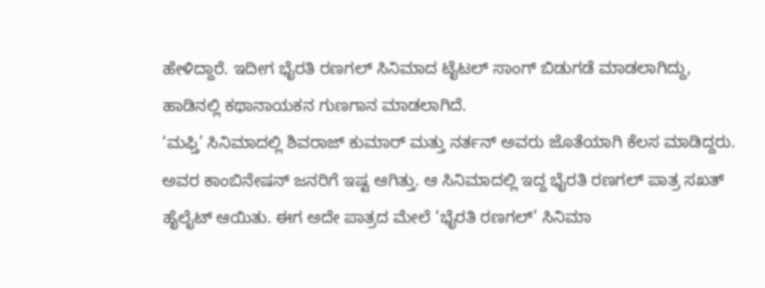ಹೇಳಿದ್ದಾರೆ. ಇದೀಗ ಭೈರತಿ ರಣಗಲ್ ಸಿನಿಮಾದ ಟೈಟಲ್ ಸಾಂಗ್ ಬಿಡುಗಡೆ ಮಾಡಲಾಗಿದ್ದು, ಹಾಡಿನಲ್ಲಿ ಕಥಾನಾಯಕನ ಗುಣಗಾನ ಮಾಡಲಾಗಿದೆ.
‘ಮಫ್ತಿ’ ಸಿನಿಮಾದಲ್ಲಿ ಶಿವರಾಜ್ ಕುಮಾರ್ ಮತ್ತು ನರ್ತನ್ ಅವರು ಜೊತೆಯಾಗಿ ಕೆಲಸ ಮಾಡಿದ್ದರು. ಅವರ ಕಾಂಬಿನೇಷನ್ ಜನರಿಗೆ ಇಷ್ಟ ಆಗಿತ್ತು. ಆ ಸಿನಿಮಾದಲ್ಲಿ ಇದ್ದ ಭೈರತಿ ರಣಗಲ್ ಪಾತ್ರ ಸಖತ್ ಹೈಲೈಟ್ ಆಯಿತು. ಈಗ ಅದೇ ಪಾತ್ರದ ಮೇಲೆ ‘ಭೈರತಿ ರಣಗಲ್’ ಸಿನಿಮಾ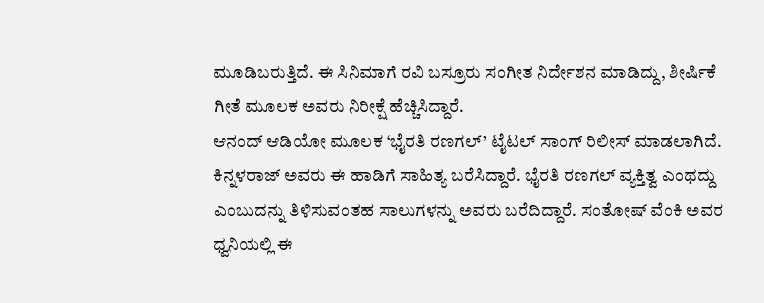ಮೂಡಿಬರುತ್ತಿದೆ. ಈ ಸಿನಿಮಾಗೆ ರವಿ ಬಸ್ರೂರು ಸಂಗೀತ ನಿರ್ದೇಶನ ಮಾಡಿದ್ದು, ಶೀರ್ಷಿಕೆ ಗೀತೆ ಮೂಲಕ ಅವರು ನಿರೀಕ್ಷೆ ಹೆಚ್ಚಿಸಿದ್ದಾರೆ.
ಆನಂದ್ ಆಡಿಯೋ ಮೂಲಕ ‘ಭೈರತಿ ರಣಗಲ್’ ಟೈಟಲ್ ಸಾಂಗ್ ರಿಲೀಸ್ ಮಾಡಲಾಗಿದೆ. ಕಿನ್ನಳರಾಜ್ ಅವರು ಈ ಹಾಡಿಗೆ ಸಾಹಿತ್ಯ ಬರೆಸಿದ್ದಾರೆ. ಭೈರತಿ ರಣಗಲ್ ವ್ಯಕ್ತಿತ್ವ ಎಂಥದ್ದು ಎಂಬುದನ್ನು ತಿಳಿಸುವಂತಹ ಸಾಲುಗಳನ್ನು ಅವರು ಬರೆದಿದ್ದಾರೆ. ಸಂತೋಷ್ ವೆಂಕಿ ಅವರ ಧ್ವನಿಯಲ್ಲಿ ಈ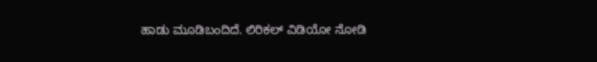ಹಾಡು ಮೂಡಿಬಂದಿದೆ. ಲಿರಿಕಲ್ ವಿಡಿಯೋ ನೋಡಿ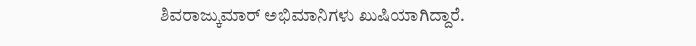ಶಿವರಾಜ್ಕುಮಾರ್ ಅಭಿಮಾನಿಗಳು ಖುಷಿಯಾಗಿದ್ದಾರೆ.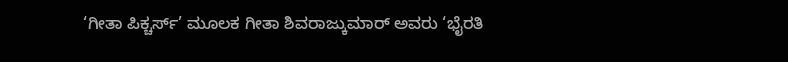‘ಗೀತಾ ಪಿಕ್ಚರ್ಸ್’ ಮೂಲಕ ಗೀತಾ ಶಿವರಾಜ್ಕುಮಾರ್ ಅವರು ‘ಭೈರತಿ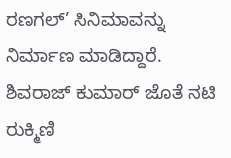ರಣಗಲ್’ ಸಿನಿಮಾವನ್ನು ನಿರ್ಮಾಣ ಮಾಡಿದ್ದಾರೆ. ಶಿವರಾಜ್ ಕುಮಾರ್ ಜೊತೆ ನಟಿ ರುಕ್ಮಿಣಿ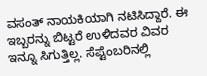ವಸಂತ್ ನಾಯಕಿಯಾಗಿ ನಟಿಸಿದ್ದಾರೆ. ಈ ಇಬ್ಬರನ್ನು ಬಿಟ್ಟರೆ ಉಳಿದವರ ವಿವರ ಇನ್ನೂ ಸಿಗುತ್ತಿಲ್ಲ. ಸೆಪ್ಟೆಂಬರಿನಲ್ಲಿ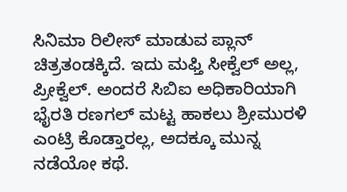ಸಿನಿಮಾ ರಿಲೀಸ್ ಮಾಡುವ ಪ್ಲಾನ್ ಚಿತ್ರತಂಡಕ್ಕಿದೆ. ಇದು ಮಫ್ತಿ ಸೀಕ್ವೆಲ್ ಅಲ್ಲ, ಪ್ರೀಕ್ವೆಲ್. ಅಂದರೆ ಸಿಬಿಐ ಅಧಿಕಾರಿಯಾಗಿ ಭೈರತಿ ರಣಗಲ್ ಮಟ್ಟ ಹಾಕಲು ಶ್ರೀಮುರಳಿ ಎಂಟ್ರಿ ಕೊಡ್ತಾರಲ್ಲ, ಅದಕ್ಕೂ ಮುನ್ನ ನಡೆಯೋ ಕಥೆ.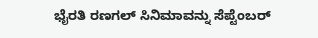ಭೈರತಿ ರಣಗಲ್ ಸಿನಿಮಾವನ್ನು ಸೆಪ್ಟೆಂಬರ್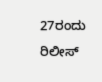27ರಂದು ರಿಲೀಸ್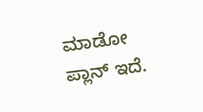ಮಾಡೋ ಪ್ಲಾನ್ ಇದೆ.